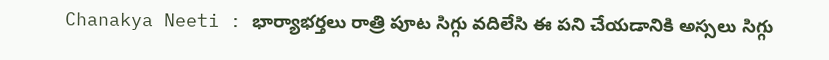Chanakya Neeti : భార్యాభర్తలు రాత్రి పూట సిగ్గు వదిలేసి ఈ పని చేయడానికి అస్సలు సిగ్గు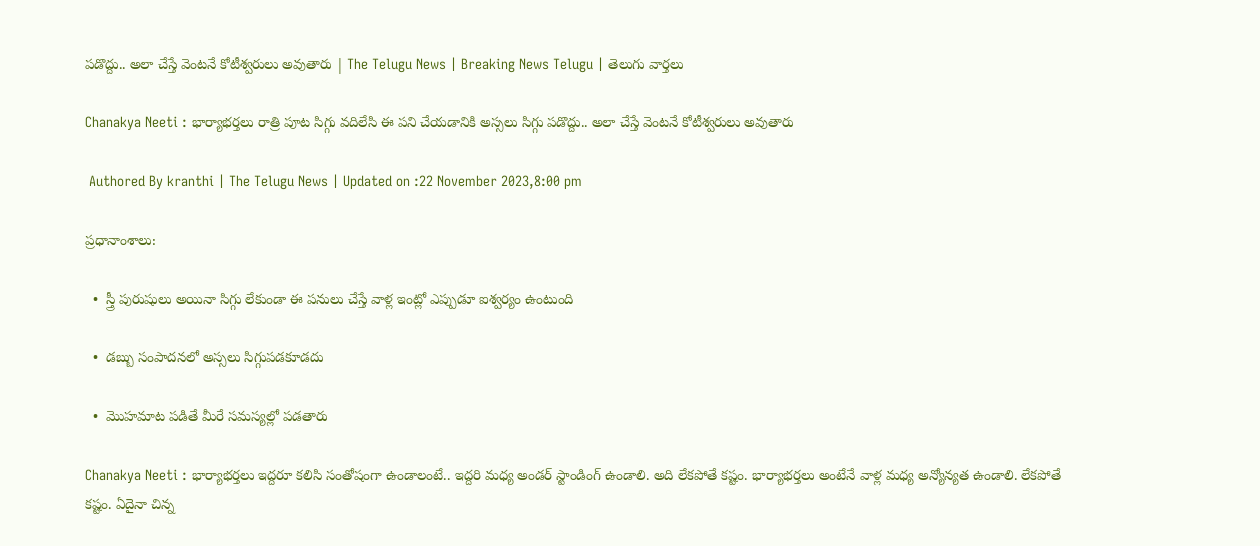పడొద్దు.. అలా చేస్తే వెంటనే కోటీశ్వరులు అవుతారు | The Telugu News | Breaking News Telugu | తెలుగు వార్త‌లు

Chanakya Neeti : భార్యాభర్తలు రాత్రి పూట సిగ్గు వదిలేసి ఈ పని చేయడానికి అస్సలు సిగ్గు పడొద్దు.. అలా చేస్తే వెంటనే కోటీశ్వరులు అవుతారు

 Authored By kranthi | The Telugu News | Updated on :22 November 2023,8:00 pm

ప్రధానాంశాలు:

  •  స్త్రీ పురుషులు అయినా సిగ్గు లేకుండా ఈ పనులు చేస్తే వాళ్ల ఇంట్లో ఎప్పుడూ ఐశ్వర్యం ఉంటుంది

  •  డబ్బు సంపాదనలో అస్సలు సిగ్గుపడకూడదు

  •  మొహమాట పడితే మీరే సమస్యల్లో పడతారు

Chanakya Neeti : భార్యాభర్తలు ఇద్దరూ కలిసి సంతోషంగా ఉండాలంటే.. ఇద్దరి మధ్య అండర్ స్టాండింగ్ ఉండాలి. అది లేకపోతే కష్టం. భార్యాభర్తలు అంటేనే వాళ్ల మధ్య అన్యోన్యత ఉండాలి. లేకపోతే కష్టం. ఏదైనా చిన్న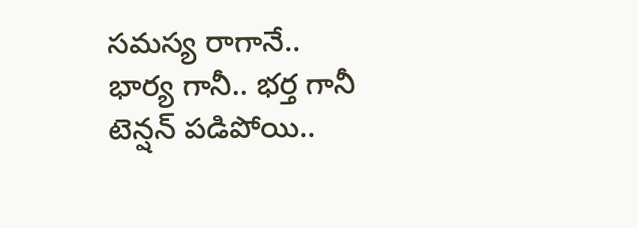సమస్య రాగానే.. భార్య గానీ.. భర్త గానీ టెన్షన్ పడిపోయి..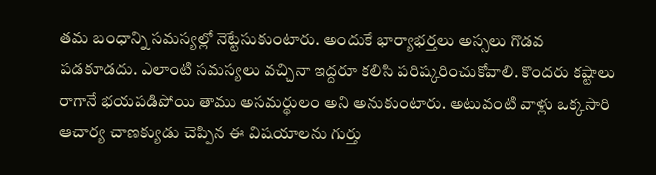తమ బంధాన్ని సమస్యల్లో నెట్టేసుకుంటారు. అందుకే భార్యాభర్తలు అస్సలు గొడవ పడకూడదు. ఎలాంటి సమస్యలు వచ్చినా ఇద్దరూ కలిసి పరిష్కరించుకోవాలి. కొందరు కష్టాలు రాగానే భయపడిపోయి తాము అసమర్థులం అని అనుకుంటారు. అటువంటి వాళ్లు ఒక్కసారి ఆచార్య చాణక్యుడు చెప్పిన ఈ విషయాలను గుర్తు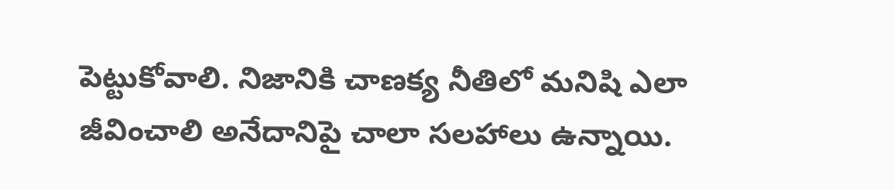పెట్టుకోవాలి. నిజానికి చాణక్య నీతిలో మనిషి ఎలా జీవించాలి అనేదానిపై చాలా సలహాలు ఉన్నాయి.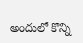అందులో కొన్ని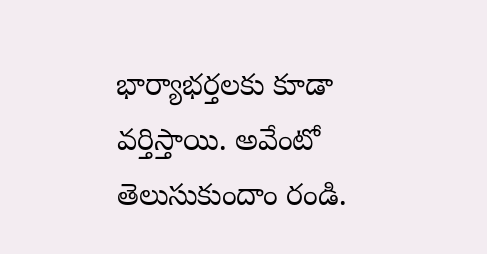భార్యాభర్తలకు కూడా వర్తిస్తాయి. అవేంటో తెలుసుకుందాం రండి.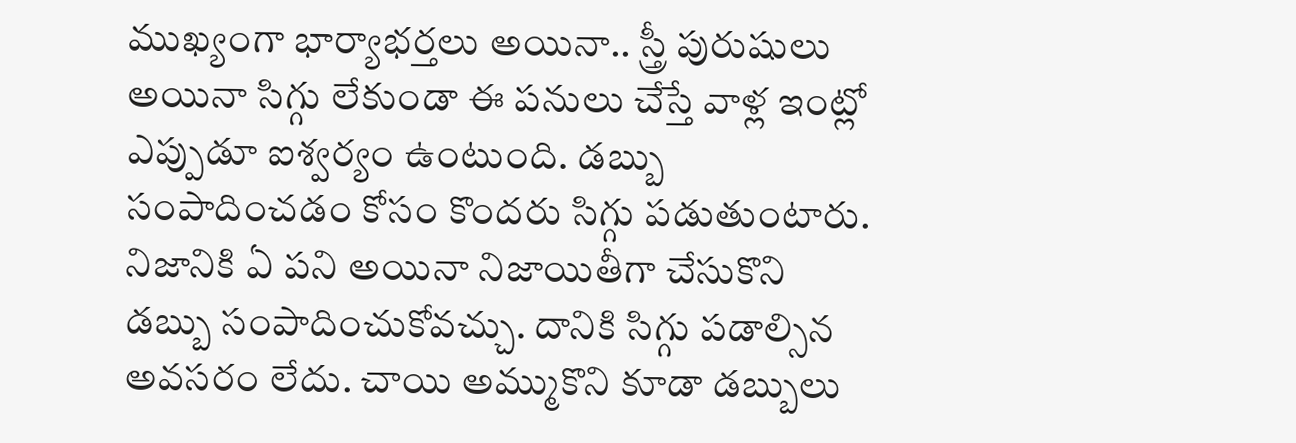ముఖ్యంగా భార్యాభర్తలు అయినా.. స్త్రీ పురుషులు అయినా సిగ్గు లేకుండా ఈ పనులు చేస్తే వాళ్ల ఇంట్లో ఎప్పుడూ ఐశ్వర్యం ఉంటుంది. డబ్బు సంపాదించడం కోసం కొందరు సిగ్గు పడుతుంటారు. నిజానికి ఏ పని అయినా నిజాయితీగా చేసుకొని డబ్బు సంపాదించుకోవచ్చు. దానికి సిగ్గు పడాల్సిన అవసరం లేదు. చాయి అమ్ముకొని కూడా డబ్బులు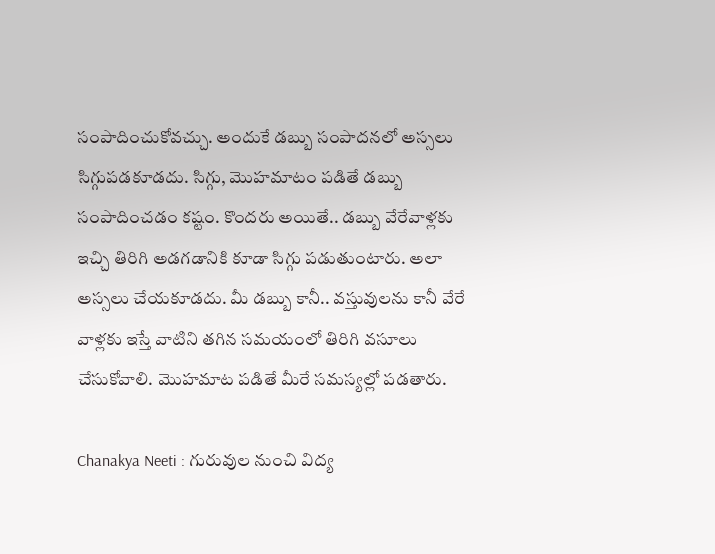సంపాదించుకోవచ్చు. అందుకే డబ్బు సంపాదనలో అస్సలు సిగ్గుపడకూడదు. సిగ్గు, మొహమాటం పడితే డబ్బు సంపాదించడం కష్టం. కొందరు అయితే.. డబ్బు వేరేవాళ్లకు ఇచ్చి తిరిగి అడగడానికి కూడా సిగ్గు పడుతుంటారు. అలా అస్సలు చేయకూడదు. మీ డబ్బు కానీ.. వస్తువులను కానీ వేరే వాళ్లకు ఇస్తే వాటిని తగిన సమయంలో తిరిగి వసూలు చేసుకోవాలి. మొహమాట పడితే మీరే సమస్యల్లో పడతారు.

Chanakya Neeti : గురువుల నుంచి విద్య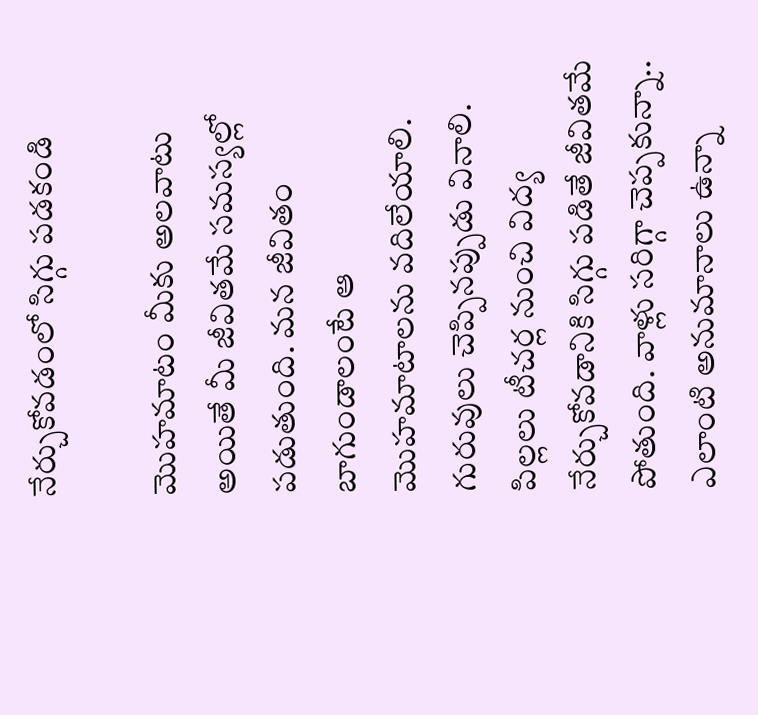నేర్చుకోవడంలో సిగ్గు పడకండి

మొహమాటం మీకు అలవాటు అయితే మీ జీవితమే సమస్యల్లో పడుతుంది. మన జీవితం బాగుండాలంటే ఆ మొహమాటాలను వదిలేయాలి. గురువులు చెప్పినప్పుడు వినాలి. పిల్లలు టీచర్ల నుంచి విద్య నేర్చుకోవడానికి సిగ్గు పడితే జీవితమే పోతుంది. వాళ్లు సరిగ్గా చెప్పకున్నా.. ఎలాంటి అనుమానాలు ఉన్నా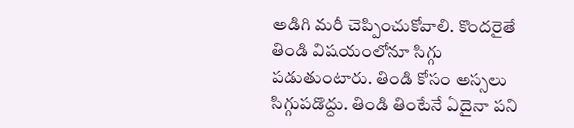అడిగి మరీ చెప్పించుకోవాలి. కొందరైతే తిండి విషయంలోనూ సిగ్గు పడుతుంటారు. తిండి కోసం అస్సలు సిగ్గుపడొద్దు. తిండి తింటేనే ఏదైనా పని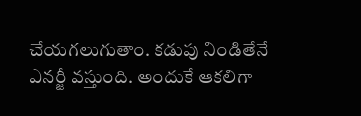చేయగలుగుతాం. కడుపు నిండితేనే ఎనర్జీ వస్తుంది. అందుకే ఆకలిగా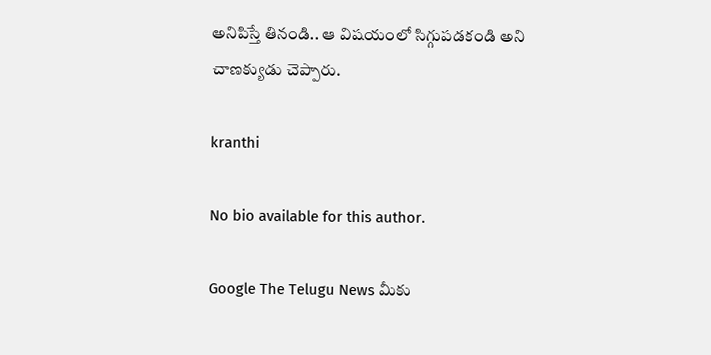అనిపిస్తే తినండి.. ఆ విషయంలో సిగ్గుపడకండి అని చాణక్యుడు చెప్పారు.

kranthi

No bio available for this author.

Google The Telugu News మీకు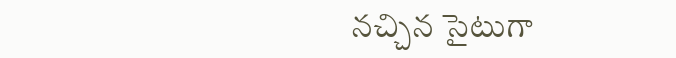నచ్చిన సైటుగా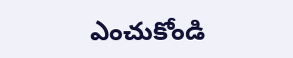ఎంచుకోండి